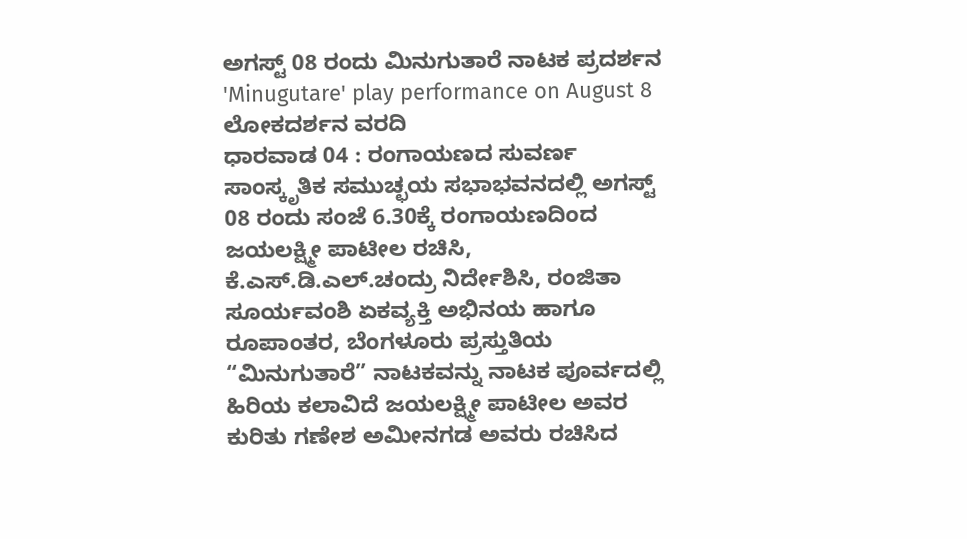ಅಗಸ್ಟ್ 08 ರಂದು ಮಿನುಗುತಾರೆ ನಾಟಕ ಪ್ರದರ್ಶನ
'Minugutare' play performance on August 8
ಲೋಕದರ್ಶನ ವರದಿ
ಧಾರವಾಡ 04 : ರಂಗಾಯಣದ ಸುವರ್ಣ ಸಾಂಸ್ಕೃತಿಕ ಸಮುಚ್ಛಯ ಸಭಾಭವನದಲ್ಲಿ ಅಗಸ್ಟ್ 08 ರಂದು ಸಂಜೆ 6.30ಕ್ಕೆ ರಂಗಾಯಣದಿಂದ ಜಯಲಕ್ಷ್ಮೀ ಪಾಟೀಲ ರಚಿಸಿ, ಕೆ.ಎಸ್.ಡಿ.ಎಲ್.ಚಂದ್ರು ನಿರ್ದೇಶಿಸಿ, ರಂಜಿತಾ ಸೂರ್ಯವಂಶಿ ಏಕವ್ಯಕ್ತಿ ಅಭಿನಯ ಹಾಗೂ ರೂಪಾಂತರ, ಬೆಂಗಳೂರು ಪ್ರಸ್ತುತಿಯ “ಮಿನುಗುತಾರೆ” ನಾಟಕವನ್ನು ನಾಟಕ ಪೂರ್ವದಲ್ಲಿ ಹಿರಿಯ ಕಲಾವಿದೆ ಜಯಲಕ್ಷ್ಮೀ ಪಾಟೀಲ ಅವರ ಕುರಿತು ಗಣೇಶ ಅಮೀನಗಡ ಅವರು ರಚಿಸಿದ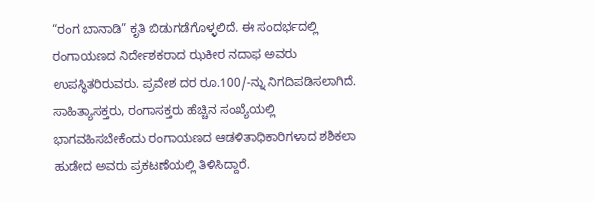“ರಂಗ ಬಾನಾಡಿ” ಕೃತಿ ಬಿಡುಗಡೆಗೊಳ್ಳಲಿದೆ. ಈ ಸಂದರ್ಭದಲ್ಲಿ ರಂಗಾಯಣದ ನಿರ್ದೇಶಕರಾದ ಝಕೀರ ನದಾಫ ಅವರು ಉಪಸ್ಥಿತರಿರುವರು. ಪ್ರವೇಶ ದರ ರೂ.100/-ನ್ನು ನಿಗದಿಪಡಿಸಲಾಗಿದೆ. ಸಾಹಿತ್ಯಾಸಕ್ತರು, ರಂಗಾಸಕ್ತರು ಹೆಚ್ಚಿನ ಸಂಖ್ಯೆಯಲ್ಲಿ ಭಾಗವಹಿಸಬೇಕೆಂದು ರಂಗಾಯಣದ ಆಡಳಿತಾಧಿಕಾರಿಗಳಾದ ಶಶಿಕಲಾ ಹುಡೇದ ಅವರು ಪ್ರಕಟಣೆಯಲ್ಲಿ ತಿಳಿಸಿದ್ದಾರೆ.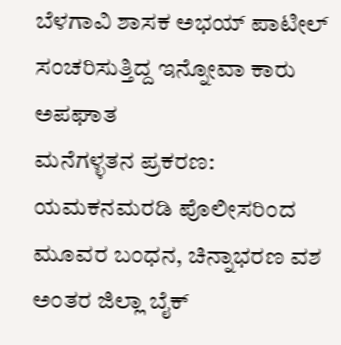ಬೆಳಗಾವಿ ಶಾಸಕ ಅಭಯ್ ಪಾಟೀಲ್ ಸಂಚರಿಸುತ್ತಿದ್ದ ಇನ್ನೋವಾ ಕಾರು ಅಪಘಾತ
ಮನೆಗಳ್ಳತನ ಪ್ರಕರಣ: ಯಮಕನಮರಡಿ ಪೊಲೀಸರಿಂದ ಮೂವರ ಬಂಧನ, ಚಿನ್ನಾಭರಣ ವಶ
ಅಂತರ ಜಿಲ್ಲಾ ಬೈಕ್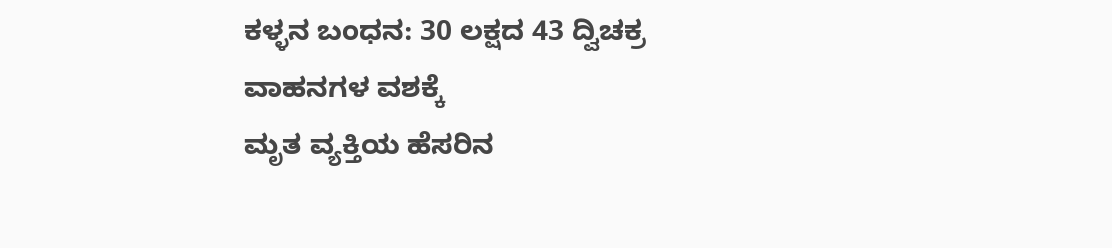ಕಳ್ಳನ ಬಂಧನ: 30 ಲಕ್ಷದ 43 ದ್ವಿಚಕ್ರ ವಾಹನಗಳ ವಶಕ್ಕೆ
ಮೃತ ವ್ಯಕ್ತಿಯ ಹೆಸರಿನ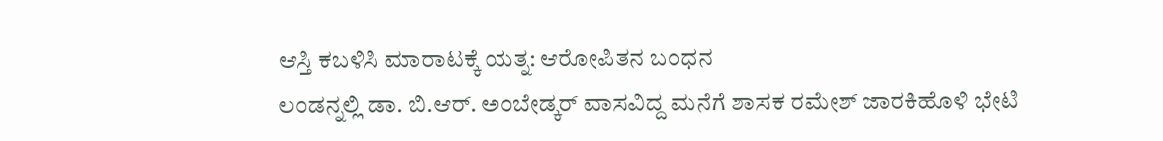ಆಸ್ತಿ ಕಬಳಿಸಿ ಮಾರಾಟಕ್ಕೆ ಯತ್ನ: ಆರೋಪಿತನ ಬಂಧನ
ಲಂಡನ್ನಲ್ಲಿ ಡಾ. ಬಿ.ಆರ್. ಅಂಬೇಡ್ಕರ್ ವಾಸವಿದ್ದ ಮನೆಗೆ ಶಾಸಕ ರಮೇಶ್ ಜಾರಕಿಹೊಳಿ ಭೇಟಿ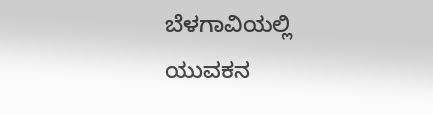ಬೆಳಗಾವಿಯಲ್ಲಿ ಯುವಕನ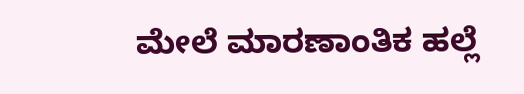ಮೇಲೆ ಮಾರಣಾಂತಿಕ ಹಲ್ಲೆ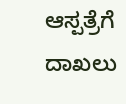ಆಸ್ಪತ್ರೆಗೆ ದಾಖಲು